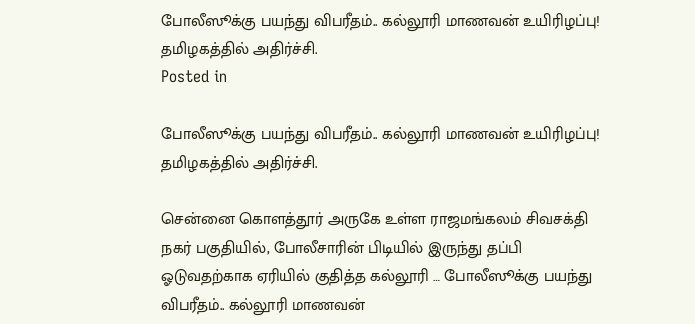போலீஸூக்கு பயந்து விபரீதம்.. கல்லூரி மாணவன் உயிரிழப்பு! தமிழகத்தில் அதிர்ச்சி.
Posted in

போலீஸூக்கு பயந்து விபரீதம்.. கல்லூரி மாணவன் உயிரிழப்பு! தமிழகத்தில் அதிர்ச்சி.

சென்னை கொளத்தூர் அருகே உள்ள ராஜமங்கலம் சிவசக்தி நகர் பகுதியில், போலீசாரின் பிடியில் இருந்து தப்பி ஓடுவதற்காக ஏரியில் குதித்த கல்லூரி … போலீஸூக்கு பயந்து விபரீதம்.. கல்லூரி மாணவன்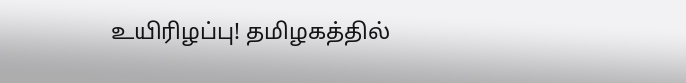உயிரிழப்பு! தமிழகத்தில்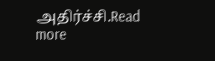அதிர்ச்சி.Read more